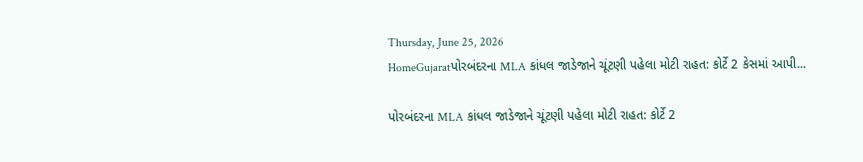Thursday, June 25, 2026
HomeGujaratપોરબંદરના MLA કાંધલ જાડેજાને ચૂંટણી પહેલા મોટી રાહત: કોર્ટે 2 કેસમાં આપી...

પોરબંદરના MLA કાંધલ જાડેજાને ચૂંટણી પહેલા મોટી રાહત: કોર્ટે 2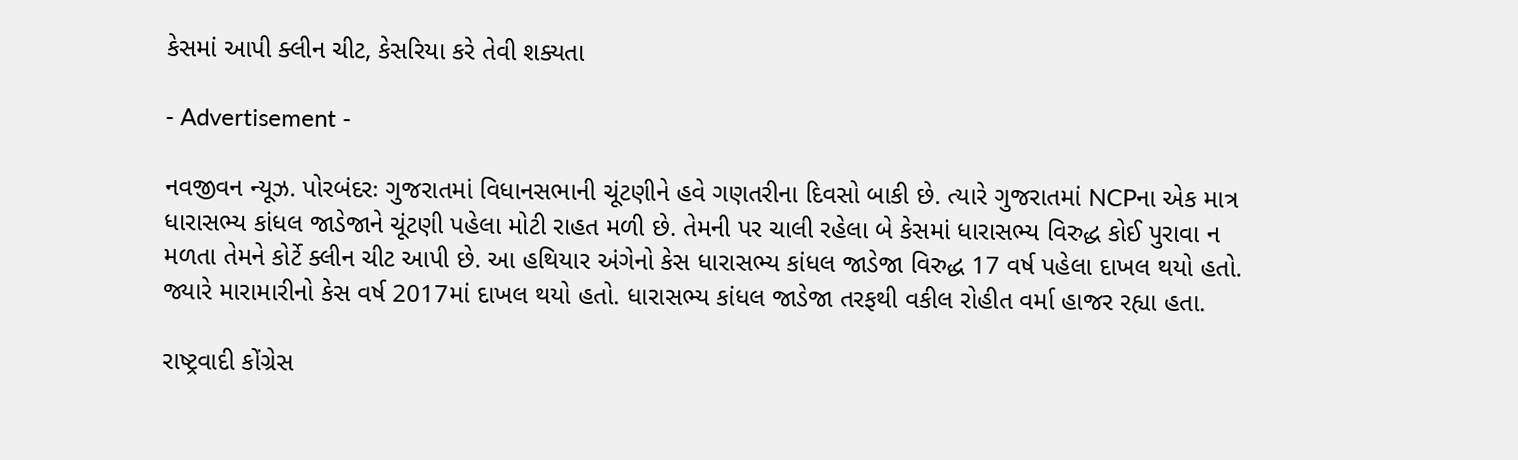કેસમાં આપી ક્લીન ચીટ, કેસરિયા કરે તેવી શક્યતા

- Advertisement -

નવજીવન ન્યૂઝ. પોરબંદરઃ ગુજરાતમાં વિધાનસભાની ચૂંટણીને હવે ગણતરીના દિવસો બાકી છે. ત્યારે ગુજરાતમાં NCPના એક માત્ર ધારાસભ્ય કાંધલ જાડેજાને ચૂંટણી પહેલા મોટી રાહત મળી છે. તેમની પર ચાલી રહેલા બે કેસમાં ધારાસભ્ય વિરુદ્ધ કોઈ પુરાવા ન મળતા તેમને કોર્ટે ક્લીન ચીટ આપી છે. આ હથિયાર અંગેનો કેસ ધારાસભ્ય કાંધલ જાડેજા વિરુદ્ધ 17 વર્ષ પહેલા દાખલ થયો હતો. જ્યારે મારામારીનો કેસ વર્ષ 2017માં દાખલ થયો હતો. ધારાસભ્ય કાંધલ જાડેજા તરફથી વકીલ રોહીત વર્મા હાજર રહ્યા હતા.

રાષ્ટ્રવાદી કોંગ્રેસ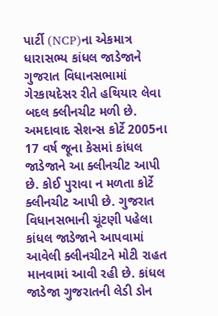પાર્ટી (NCP)ના એકમાત્ર ધારાસભ્ય કાંધલ જાડેજાને ગુજરાત વિધાનસભામાં ગેરકાયદેસર રીતે હથિયાર લેવા બદલ ક્લીનચીટ મળી છે. અમદાવાદ સેશન્સ કોર્ટે 2005ના 17 વર્ષ જૂના કેસમાં કાંધલ જાડેજાને આ ક્લીનચીટ આપી છે. કોઈ પુરાવા ન મળતા કોર્ટે ક્લીનચીટ આપી છે. ગુજરાત વિધાનસભાની ચૂંટણી પહેલા કાંધલ જાડેજાને આપવામાં આવેલી ક્લીનચીટને મોટી રાહત માનવામાં આવી રહી છે. કાંધલ જાડેજા ગુજરાતની લેડી ડોન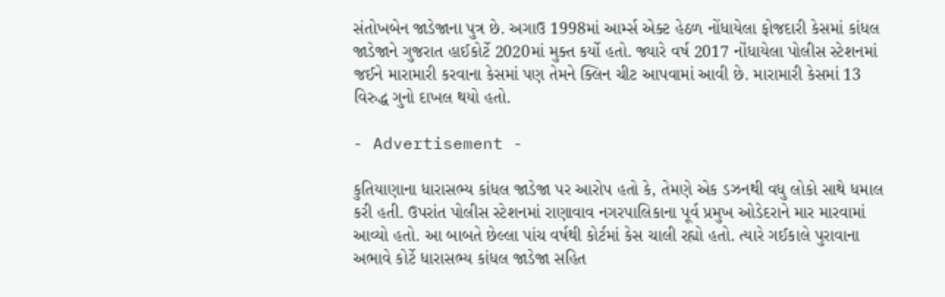સંતોખબેન જાડેજાના પુત્ર છે. અગાઉ 1998માં આર્મ્સ એક્ટ હેઠળ નોંધાયેલા ફોજદારી કેસમાં કાંધલ જાડેજાને ગુજરાત હાઈકોર્ટે 2020માં મુક્ત કર્યો હતો. જ્યારે વર્ષ 2017 નોંધાયેલા પોલીસ સ્ટેશનમાં જઈને મારામારી કરવાના કેસમાં પણ તેમને ક્લિન ચીટ આપવામાં આવી છે. મારામારી કેસમાં 13 વિરુદ્ધ ગુનો દાખલ થયો હતો.

- Advertisement -

કુતિયાણાના ધારાસભ્ય કાંધલ જાડેજા પર આરોપ હતો કે, તેમણે એક ડઝનથી વધુ લોકો સાથે ધમાલ કરી હતી. ઉપરાંત પોલીસ સ્ટેશનમાં રાણાવાવ નગરપાલિકાના પૂર્વ પ્રમુખ ઓડેદરાને માર મારવામાં આવ્યો હતો. આ બાબતે છેલ્લા પાંચ વર્ષથી કોર્ટમાં કેસ ચાલી રહ્યો હતો. ત્યારે ગઈકાલે પુરાવાના અભાવે કોર્ટે ધારાસભ્ય કાંધલ જાડેજા સહિત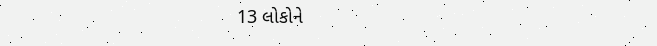13 લોકોને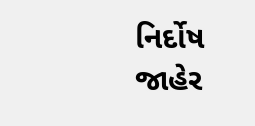નિર્દોષ જાહેર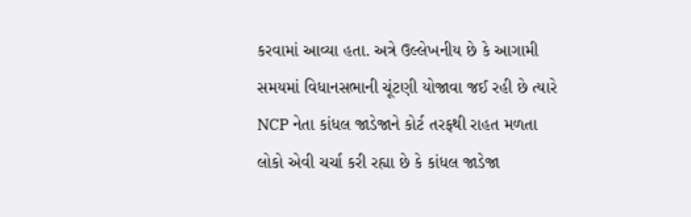કરવામાં આવ્યા હતા. અત્રે ઉલ્લેખનીય છે કે આગામી સમયમાં વિધાનસભાની ચૂંટણી યોજાવા જઈ રહી છે ત્યારે NCP નેતા કાંધલ જાડેજાને કોર્ટ તરફથી રાહત મળતા લોકો એવી ચર્ચા કરી રહ્યા છે કે કાંધલ જાડેજા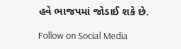હવે ભાજપમાં જોડાઈ શકે છે.

Follow on Social Media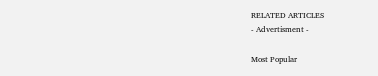RELATED ARTICLES
- Advertisment -

Most Popular